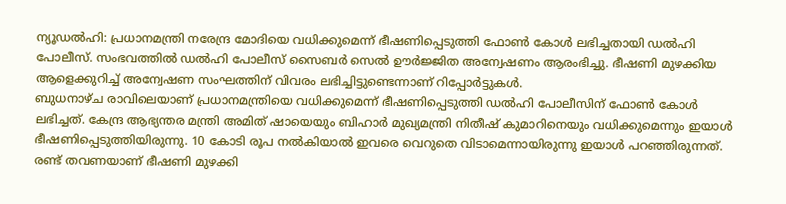ന്യൂഡൽഹി: പ്രധാനമന്ത്രി നരേന്ദ്ര മോദിയെ വധിക്കുമെന്ന് ഭീഷണിപ്പെടുത്തി ഫോൺ കോൾ ലഭിച്ചതായി ഡൽഹി പോലീസ്. സംഭവത്തിൽ ഡൽഹി പോലീസ് സൈബർ സെൽ ഊർജ്ജിത അന്വേഷണം ആരംഭിച്ചു. ഭീഷണി മുഴക്കിയ ആളെക്കുറിച്ച് അന്വേഷണ സംഘത്തിന് വിവരം ലഭിച്ചിട്ടുണ്ടെന്നാണ് റിപ്പോർട്ടുകൾ.
ബുധനാഴ്ച രാവിലെയാണ് പ്രധാനമന്ത്രിയെ വധിക്കുമെന്ന് ഭീഷണിപ്പെടുത്തി ഡൽഹി പോലീസിന് ഫോൺ കോൾ ലഭിച്ചത്. കേന്ദ്ര ആഭ്യന്തര മന്ത്രി അമിത് ഷായെയും ബിഹാർ മുഖ്യമന്ത്രി നിതീഷ് കുമാറിനെയും വധിക്കുമെന്നും ഇയാൾ ഭീഷണിപ്പെടുത്തിയിരുന്നു. 10 കോടി രൂപ നൽകിയാൽ ഇവരെ വെറുതെ വിടാമെന്നായിരുന്നു ഇയാൾ പറഞ്ഞിരുന്നത്. രണ്ട് തവണയാണ് ഭീഷണി മുഴക്കി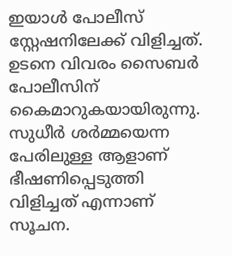ഇയാൾ പോലീസ് സ്റ്റേഷനിലേക്ക് വിളിച്ചത്. ഉടനെ വിവരം സൈബർ പോലീസിന് കൈമാറുകയായിരുന്നു.
സുധീർ ശർമ്മയെന്ന പേരിലുള്ള ആളാണ് ഭീഷണിപ്പെടുത്തി വിളിച്ചത് എന്നാണ് സൂചന.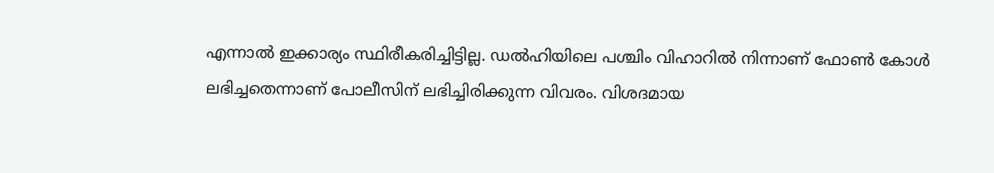എന്നാൽ ഇക്കാര്യം സ്ഥിരീകരിച്ചിട്ടില്ല. ഡൽഹിയിലെ പശ്ചിം വിഹാറിൽ നിന്നാണ് ഫോൺ കോൾ ലഭിച്ചതെന്നാണ് പോലീസിന് ലഭിച്ചിരിക്കുന്ന വിവരം. വിശദമായ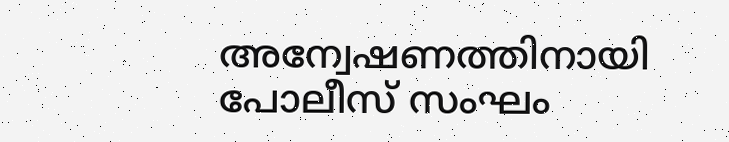അന്വേഷണത്തിനായി പോലീസ് സംഘം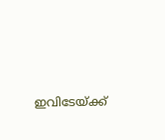ഇവിടേയ്ക്ക്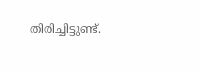തിരിച്ചിട്ടുണ്ട്.